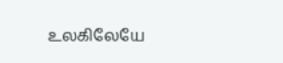உலகிலேயே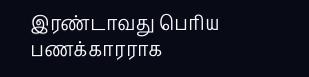இரண்டாவது பெரிய பணக்காரராக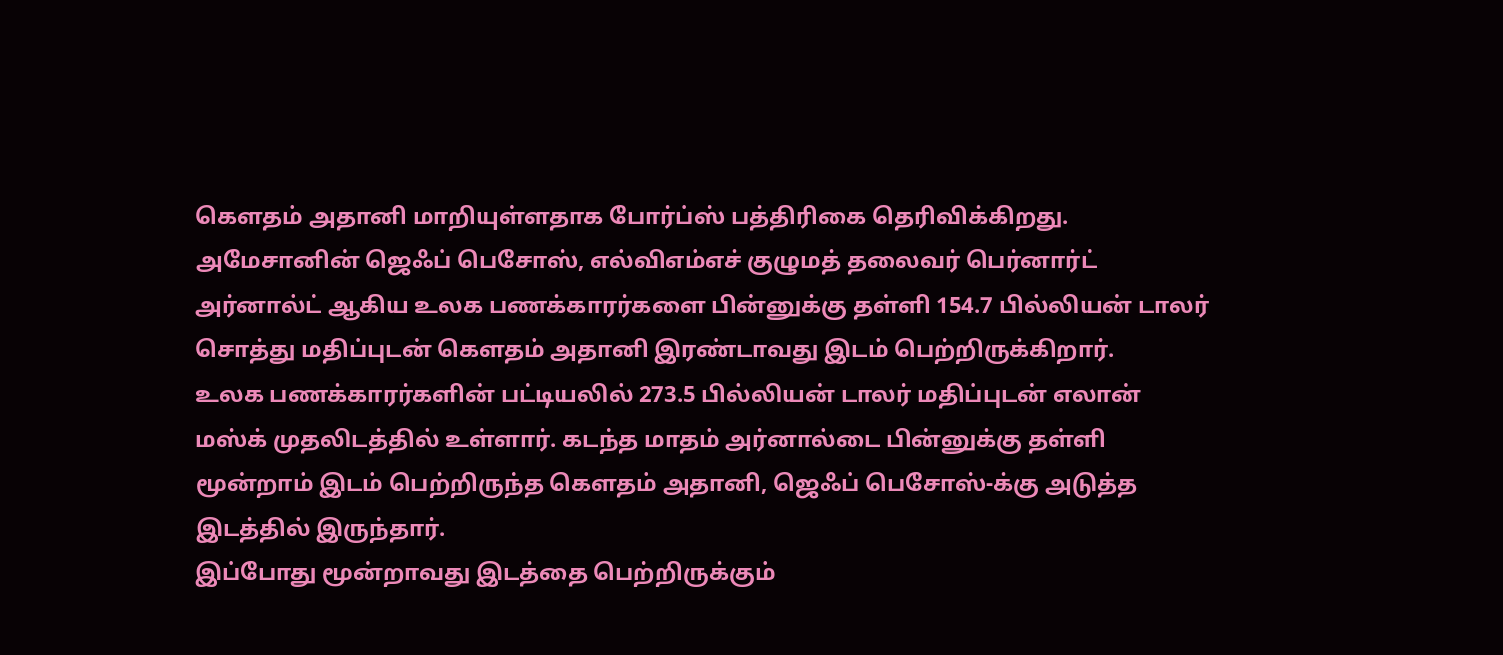கௌதம் அதானி மாறியுள்ளதாக போர்ப்ஸ் பத்திரிகை தெரிவிக்கிறது.
அமேசானின் ஜெஃப் பெசோஸ், எல்விஎம்எச் குழுமத் தலைவர் பெர்னார்ட் அர்னால்ட் ஆகிய உலக பணக்காரர்களை பின்னுக்கு தள்ளி 154.7 பில்லியன் டாலர் சொத்து மதிப்புடன் கௌதம் அதானி இரண்டாவது இடம் பெற்றிருக்கிறார்.
உலக பணக்காரர்களின் பட்டியலில் 273.5 பில்லியன் டாலர் மதிப்புடன் எலான் மஸ்க் முதலிடத்தில் உள்ளார். கடந்த மாதம் அர்னால்டை பின்னுக்கு தள்ளி மூன்றாம் இடம் பெற்றிருந்த கௌதம் அதானி, ஜெஃப் பெசோஸ்-க்கு அடுத்த இடத்தில் இருந்தார்.
இப்போது மூன்றாவது இடத்தை பெற்றிருக்கும்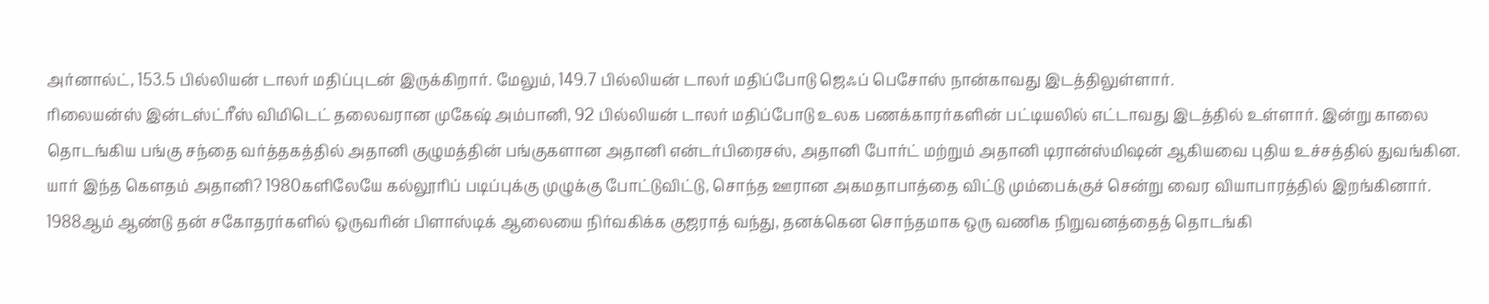அர்னால்ட், 153.5 பில்லியன் டாலர் மதிப்புடன் இருக்கிறார். மேலும், 149.7 பில்லியன் டாலர் மதிப்போடு ஜெஃப் பெசோஸ் நான்காவது இடத்திலுள்ளார்.
ரிலையன்ஸ் இன்டஸ்ட்ரீஸ் விமிடெட் தலைவரான முகேஷ் அம்பானி, 92 பில்லியன் டாலர் மதிப்போடு உலக பணக்காரர்களின் பட்டியலில் எட்டாவது இடத்தில் உள்ளார். இன்று காலை தொடங்கிய பங்கு சந்தை வர்த்தகத்தில் அதானி குழுமத்தின் பங்குகளான அதானி என்டர்பிரைசஸ், அதானி போர்ட் மற்றும் அதானி டிரான்ஸ்மிஷன் ஆகியவை புதிய உச்சத்தில் துவங்கின.
யார் இந்த கௌதம் அதானி? 1980களிலேயே கல்லூரிப் படிப்புக்கு முழுக்கு போட்டுவிட்டு, சொந்த ஊரான அகமதாபாத்தை விட்டு மும்பைக்குச் சென்று வைர வியாபாரத்தில் இறங்கினார்.
1988ஆம் ஆண்டு தன் சகோதரர்களில் ஒருவரின் பிளாஸ்டிக் ஆலையை நிர்வகிக்க குஜராத் வந்து, தனக்கென சொந்தமாக ஒரு வணிக நிறுவனத்தைத் தொடங்கி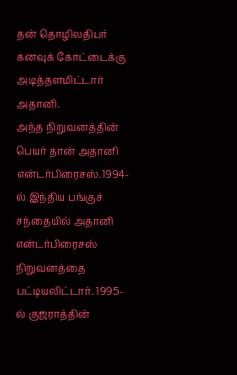தன் தொழிலதிபர் கனவுக் கோட்டைக்கு அடித்தளமிட்டார் அதானி.
அந்த நிறுவனத்தின் பெயர் தான் அதானி என்டர்பிரைசஸ்.1994-ல் இந்திய பங்குச் சந்தையில் அதானி என்டர்பிரைசஸ் நிறுவனத்தை பட்டியலிட்டார். 1995-ல் குஜராத்தின்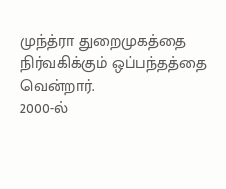முந்த்ரா துறைமுகத்தை நிர்வகிக்கும் ஒப்பந்தத்தை வென்றார்.
2000-ல்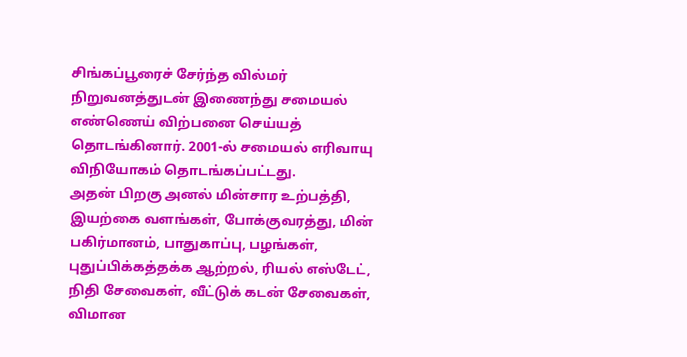சிங்கப்பூரைச் சேர்ந்த வில்மர் நிறுவனத்துடன் இணைந்து சமையல் எண்ணெய் விற்பனை செய்யத் தொடங்கினார். 2001-ல் சமையல் எரிவாயு விநியோகம் தொடங்கப்பட்டது.
அதன் பிறகு அனல் மின்சார உற்பத்தி, இயற்கை வளங்கள், போக்குவரத்து, மின் பகிர்மானம், பாதுகாப்பு, பழங்கள், புதுப்பிக்கத்தக்க ஆற்றல், ரியல் எஸ்டேட், நிதி சேவைகள், வீட்டுக் கடன் சேவைகள், விமான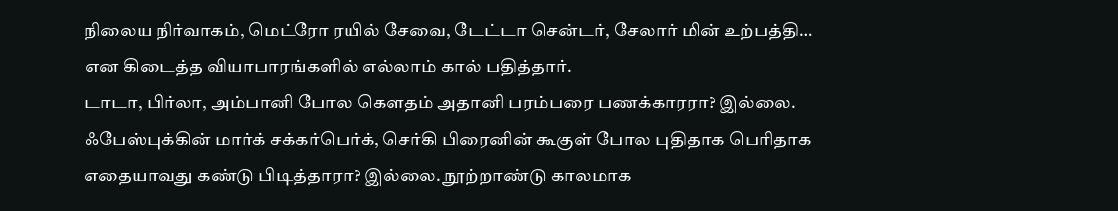நிலைய நிர்வாகம், மெட்ரோ ரயில் சேவை, டேட்டா சென்டர், சேலார் மின் உற்பத்தி… என கிடைத்த வியாபாரங்களில் எல்லாம் கால் பதித்தார்.
டாடா, பிர்லா, அம்பானி போல கௌதம் அதானி பரம்பரை பணக்காரரா? இல்லை. ஃபேஸ்புக்கின் மார்க் சக்கர்பெர்க், செர்கி பிரைனின் கூகுள் போல புதிதாக பெரிதாக எதையாவது கண்டு பிடித்தாரா? இல்லை. நூற்றாண்டு காலமாக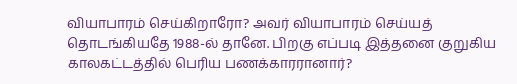வியாபாரம் செய்கிறாரோ? அவர் வியாபாரம் செய்யத் தொடங்கியதே 1988-ல் தானே. பிறகு எப்படி இத்தனை குறுகிய காலகட்டத்தில் பெரிய பணக்காரரானார்?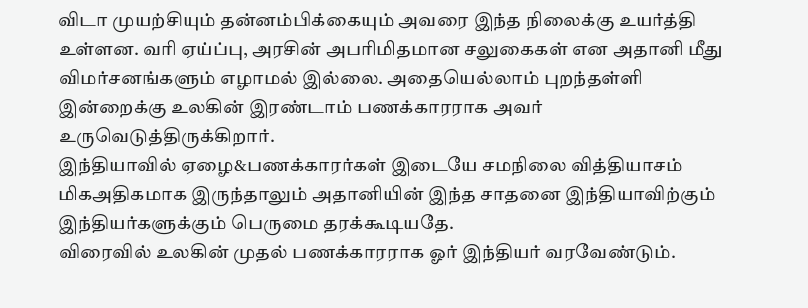விடா முயற்சியும் தன்னம்பிக்கையும் அவரை இந்த நிலைக்கு உயர்த்தி உள்ளன. வரி ஏய்ப்பு, அரசின் அபரிமிதமான சலுகைகள் என அதானி மீது விமர்சனங்களும் எழாமல் இல்லை. அதையெல்லாம் புறந்தள்ளி இன்றைக்கு உலகின் இரண்டாம் பணக்காரராக அவர் உருவெடுத்திருக்கிறார்.
இந்தியாவில் ஏழை&பணக்காரர்கள் இடையே சமநிலை வித்தியாசம் மிகஅதிகமாக இருந்தாலும் அதானியின் இந்த சாதனை இந்தியாவிற்கும் இந்தியர்களுக்கும் பெருமை தரக்கூடியதே.
விரைவில் உலகின் முதல் பணக்காரராக ஓர் இந்தியர் வரவேண்டும்.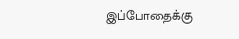இப்போதைக்கு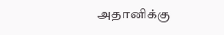அதானிக்கு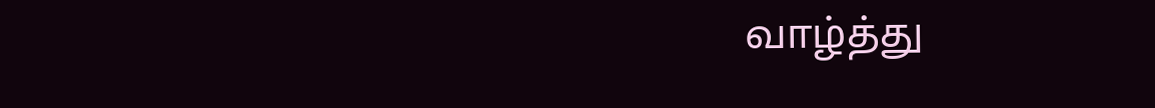வாழ்த்து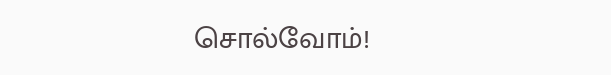சொல்வோம்!